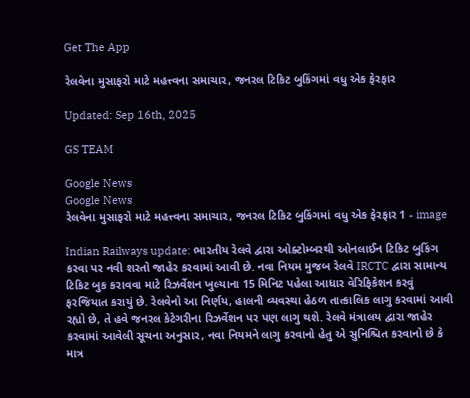Get The App

રેલવેના મુસાફરો માટે મહત્ત્વના સમાચાર, જનરલ ટિકિટ બુકિંગમાં વધુ એક ફેરફાર

Updated: Sep 16th, 2025

GS TEAM

Google News
Google News
રેલવેના મુસાફરો માટે મહત્ત્વના સમાચાર, જનરલ ટિકિટ બુકિંગમાં વધુ એક ફેરફાર 1 - image

Indian Railways update: ભારતીય રેલવે દ્વારા ઓક્ટોમ્બરથી ઓનલાઈન ટિકિટ બુકિંગ કરવા પર નવી શરતો જાહેર કરવામાં આવી છે. નવા નિયમ મુજબ રેલવે IRCTC દ્વારા સામાન્ય ટિકિટ બુક કરાવવા માટે રિઝર્વેશન ખુલ્યાના 15 મિનિટ પહેલા આધાર વેરિફિકેશન કરવું ફરજિયાત કરાયું છે. રેલવેનો આ નિર્ણય, હાલની વ્યવસ્થા હેઠળ તાત્કાલિક લાગુ કરવામાં આવી રહ્યો છે, તે હવે જનરલ કેટેગરીના રિઝર્વેશન પર પણ લાગુ થશે. રેલવે મંત્રાલય દ્વારા જાહેર કરવામાં આવેલી સૂચના અનુસાર, નવા નિયમને લાગુ કરવાનો હેતુ એ સુનિશ્ચિત કરવાનો છે કે માત્ર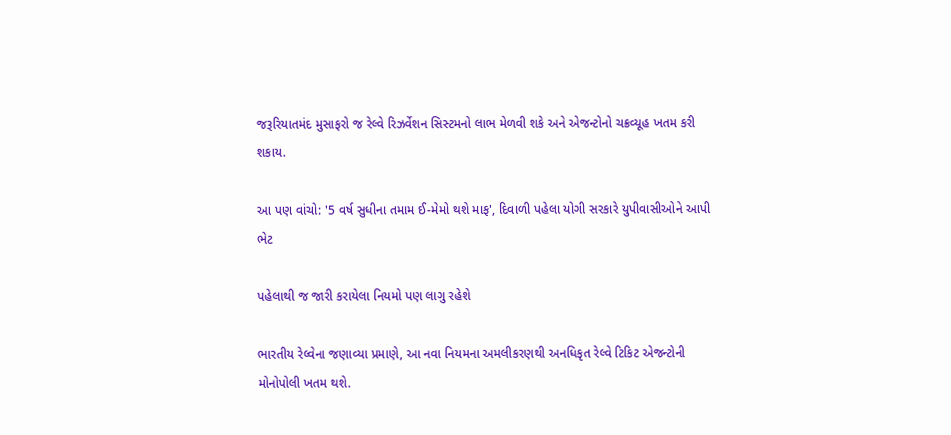જરૂરિયાતમંદ મુસાફરો જ રેલ્વે રિઝર્વેશન સિસ્ટમનો લાભ મેળવી શકે અને એજન્ટોનો ચક્રવ્યૂહ ખતમ કરી શકાય.

આ પણ વાંચો: '5 વર્ષ સુધીના તમામ ઈ-મેમો થશે માફ', દિવાળી પહેલા યોગી સરકારે યુપીવાસીઓને આપી ભેટ

પહેલાથી જ જારી કરાયેલા નિયમો પણ લાગુ રહેશે

ભારતીય રેલ્વેના જણાવ્યા પ્રમાણે, આ નવા નિયમના અમલીકરણથી અનધિકૃત રેલ્વે ટિકિટ એજન્ટોની મોનોપોલી ખતમ થશે.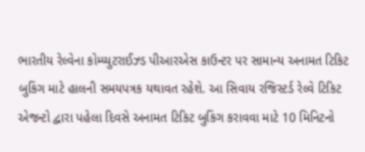ભારતીય રેલ્વેના કોમ્પ્યુટરાઈઝ્ડ પીઆરએસ કાઉન્ટર પર સામાન્ય અનામત ટિકિટ બુકિંગ માટે હાલની સમયપત્રક યથાવત રહેશે. આ સિવાય રજિસ્ટર્ડ રેલ્વે ટિકિટ એજન્ટો દ્વારા પહેલા દિવસે અનામત ટિકિટ બુકિંગ કરાવવા માટે 10 મિનિટનો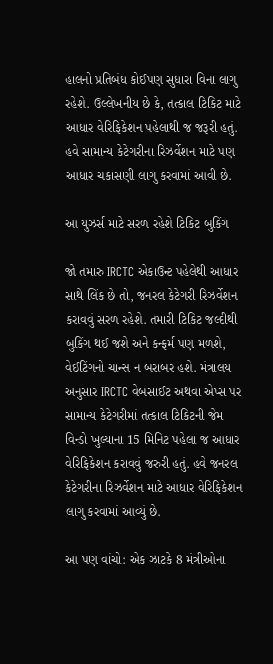હાલનો પ્રતિબંધ કોઈપણ સુધારા વિના લાગુ રહેશે. ઉલ્લેખનીય છે કે, તત્કાલ ટિકિટ માટે આધાર વેરિફિકેશન પહેલાથી જ જરૂરી હતું. હવે સામાન્ય કેટેગરીના રિઝર્વેશન માટે પણ આધાર ચકાસણી લાગુ કરવામાં આવી છે.

આ યુઝર્સ માટે સરળ રહેશે ટિકિટ બુકિંગ

જો તમારુ IRCTC એકાઉન્ટ પહેલેથી આધાર સાથે લિંક છે તો, જનરલ કેટેગરી રિઝર્વેશન કરાવવું સરળ રહેશે. તમારી ટિકિટ જલ્દીથી બુકિંગ થઈ જશે અને કન્ફર્મ પણ મળશે, વેઈટિંગનો ચાન્સ ન બરાબર હશે. મંત્રાલય અનુસાર IRCTC વેબસાઈટ અથવા એપ્સ પર સામાન્ય કેટેગરીમાં તત્કાલ ટિકિટની જેમ વિન્ડો ખુલ્યાના 15 મિનિટ પહેલા જ આધાર વેરિફિકેશન કરાવવું જરુરી હતું. હવે જનરલ કેટેગરીના રિઝર્વેશન માટે આધાર વેરિફિકેશન લાગુ કરવામાં આવ્યું છે.

આ પણ વાંચો: એક ઝાટકે 8 મંત્રીઓના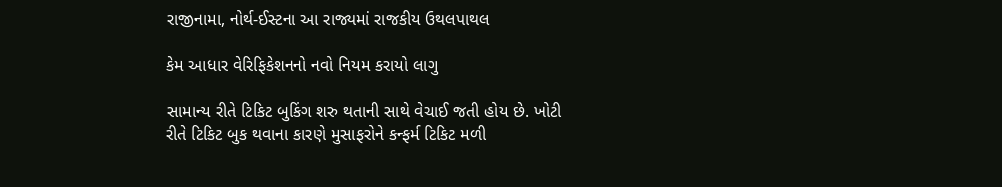રાજીનામા, નોર્થ-ઈસ્ટના આ રાજ્યમાં રાજકીય ઉથલપાથલ

કેમ આધાર વેરિફિકેશનનો નવો નિયમ કરાયો લાગુ

સામાન્ય રીતે ટિકિટ બુકિંગ શરુ થતાની સાથે વેચાઈ જતી હોય છે. ખોટી રીતે ટિકિટ બુક થવાના કારણે મુસાફરોને કન્ફર્મ ટિકિટ મળી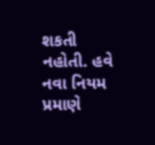શકતી નહોતી. હવે નવા નિયમ પ્રમાણે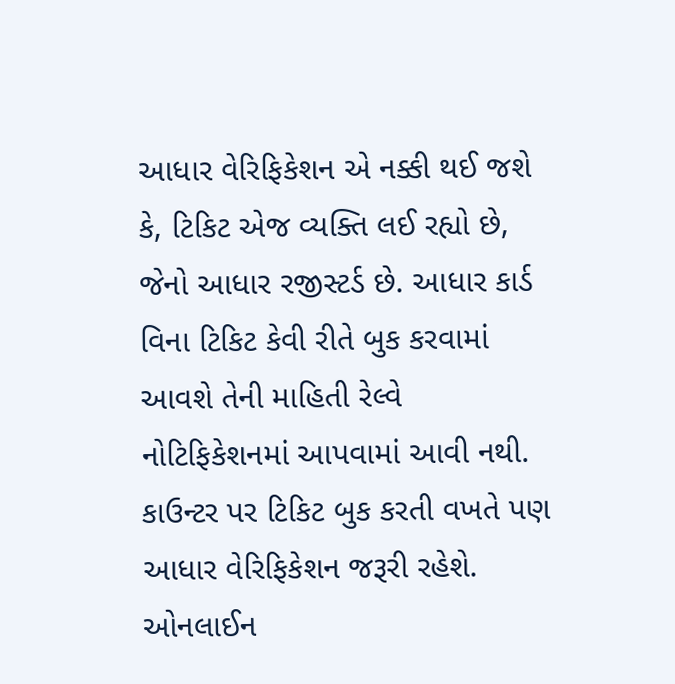આધાર વેરિફિકેશન એ નક્કી થઈ જશે કે, ટિકિટ એજ વ્યક્તિ લઈ રહ્યો છે, જેનો આધાર રજીસ્ટર્ડ છે. આધાર કાર્ડ વિના ટિકિટ કેવી રીતે બુક કરવામાં આવશે તેની માહિતી રેલ્વે નોટિફિકેશનમાં આપવામાં આવી નથી. કાઉન્ટર પર ટિકિટ બુક કરતી વખતે પણ આધાર વેરિફિકેશન જરૂરી રહેશે. ઓનલાઈન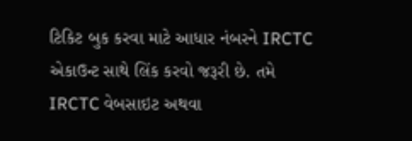ટિકિટ બુક કરવા માટે આધાર નંબરને IRCTC એકાઉન્ટ સાથે લિંક કરવો જરૂરી છે. તમે IRCTC વેબસાઇટ અથવા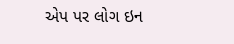એપ પર લોગ ઇન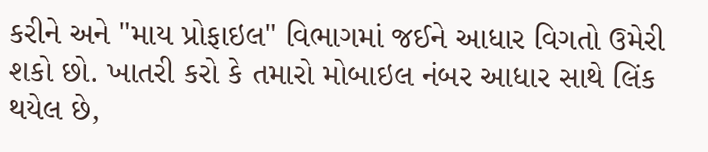કરીને અને "માય પ્રોફાઇલ" વિભાગમાં જઈને આધાર વિગતો ઉમેરી શકો છો. ખાતરી કરો કે તમારો મોબાઇલ નંબર આધાર સાથે લિંક થયેલ છે,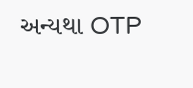અન્યથા OTP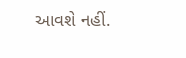આવશે નહીં.